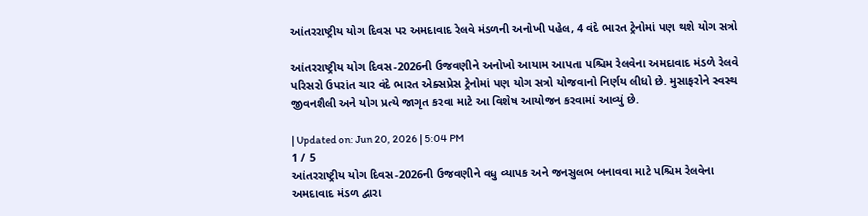આંતરરાષ્ટ્રીય યોગ દિવસ પર અમદાવાદ રેલવે મંડળની અનોખી પહેલ, 4 વંદે ભારત ટ્રેનોમાં પણ થશે યોગ સત્રો

આંતરરાષ્ટ્રીય યોગ દિવસ-2026ની ઉજવણીને અનોખો આયામ આપતા પશ્ચિમ રેલવેના અમદાવાદ મંડળે રેલવે પરિસરો ઉપરાંત ચાર વંદે ભારત એક્સપ્રેસ ટ્રેનોમાં પણ યોગ સત્રો યોજવાનો નિર્ણય લીધો છે. મુસાફરોને સ્વસ્થ જીવનશૈલી અને યોગ પ્રત્યે જાગૃત કરવા માટે આ વિશેષ આયોજન કરવામાં આવ્યું છે.

| Updated on: Jun 20, 2026 | 5:04 PM
1 / 5
આંતરરાષ્ટ્રીય યોગ દિવસ-2026ની ઉજવણીને વધુ વ્યાપક અને જનસુલભ બનાવવા માટે પશ્ચિમ રેલવેના અમદાવાદ મંડળ દ્વારા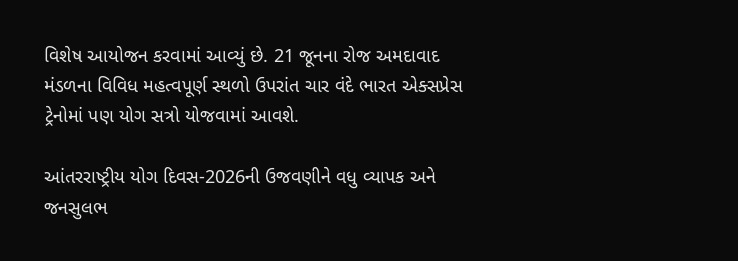વિશેષ આયોજન કરવામાં આવ્યું છે. 21 જૂનના રોજ અમદાવાદ મંડળના વિવિધ મહત્વપૂર્ણ સ્થળો ઉપરાંત ચાર વંદે ભારત એક્સપ્રેસ ટ્રેનોમાં પણ યોગ સત્રો યોજવામાં આવશે.

આંતરરાષ્ટ્રીય યોગ દિવસ-2026ની ઉજવણીને વધુ વ્યાપક અને જનસુલભ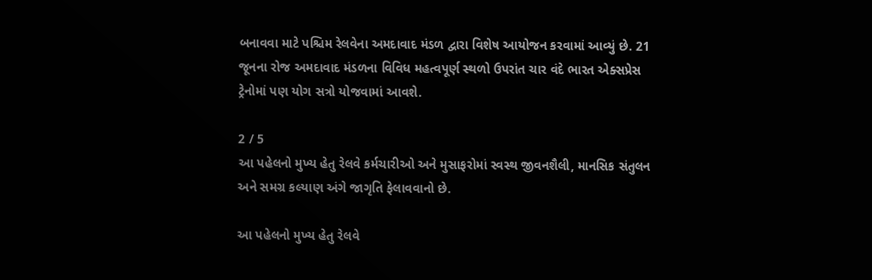બનાવવા માટે પશ્ચિમ રેલવેના અમદાવાદ મંડળ દ્વારા વિશેષ આયોજન કરવામાં આવ્યું છે. 21 જૂનના રોજ અમદાવાદ મંડળના વિવિધ મહત્વપૂર્ણ સ્થળો ઉપરાંત ચાર વંદે ભારત એક્સપ્રેસ ટ્રેનોમાં પણ યોગ સત્રો યોજવામાં આવશે.

2 / 5
આ પહેલનો મુખ્ય હેતુ રેલવે કર્મચારીઓ અને મુસાફરોમાં સ્વસ્થ જીવનશૈલી, માનસિક સંતુલન અને સમગ્ર કલ્યાણ અંગે જાગૃતિ ફેલાવવાનો છે.

આ પહેલનો મુખ્ય હેતુ રેલવે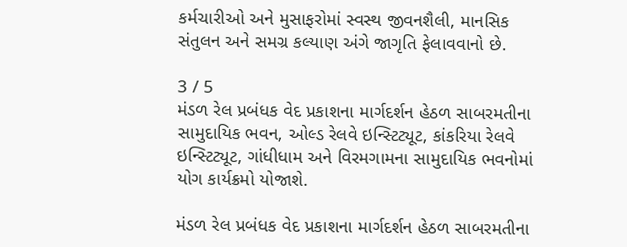કર્મચારીઓ અને મુસાફરોમાં સ્વસ્થ જીવનશૈલી, માનસિક સંતુલન અને સમગ્ર કલ્યાણ અંગે જાગૃતિ ફેલાવવાનો છે.

3 / 5
મંડળ રેલ પ્રબંધક વેદ પ્રકાશના માર્ગદર્શન હેઠળ સાબરમતીના સામુદાયિક ભવન, ઓલ્ડ રેલવે ઇન્સ્ટિટ્યૂટ, કાંકરિયા રેલવે ઇન્સ્ટિટ્યૂટ, ગાંધીધામ અને વિરમગામના સામુદાયિક ભવનોમાં યોગ કાર્યક્રમો યોજાશે.

મંડળ રેલ પ્રબંધક વેદ પ્રકાશના માર્ગદર્શન હેઠળ સાબરમતીના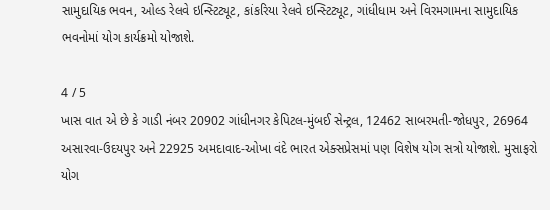સામુદાયિક ભવન, ઓલ્ડ રેલવે ઇન્સ્ટિટ્યૂટ, કાંકરિયા રેલવે ઇન્સ્ટિટ્યૂટ, ગાંધીધામ અને વિરમગામના સામુદાયિક ભવનોમાં યોગ કાર્યક્રમો યોજાશે.

4 / 5
ખાસ વાત એ છે કે ગાડી નંબર 20902 ગાંધીનગર કેપિટલ-મુંબઈ સેન્ટ્રલ, 12462 સાબરમતી-જોધપુર, 26964 અસારવા-ઉદયપુર અને 22925 અમદાવાદ-ઓખા વંદે ભારત એક્સપ્રેસમાં પણ વિશેષ યોગ સત્રો યોજાશે. મુસાફરો યોગ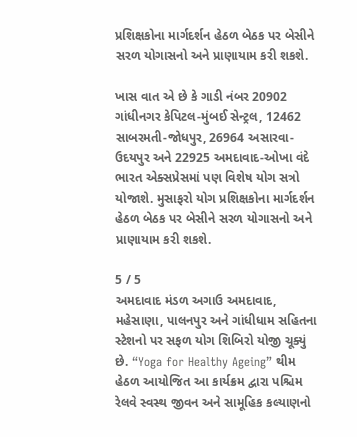પ્રશિક્ષકોના માર્ગદર્શન હેઠળ બેઠક પર બેસીને સરળ યોગાસનો અને પ્રાણાયામ કરી શકશે.

ખાસ વાત એ છે કે ગાડી નંબર 20902 ગાંધીનગર કેપિટલ-મુંબઈ સેન્ટ્રલ, 12462 સાબરમતી-જોધપુર, 26964 અસારવા-ઉદયપુર અને 22925 અમદાવાદ-ઓખા વંદે ભારત એક્સપ્રેસમાં પણ વિશેષ યોગ સત્રો યોજાશે. મુસાફરો યોગ પ્રશિક્ષકોના માર્ગદર્શન હેઠળ બેઠક પર બેસીને સરળ યોગાસનો અને પ્રાણાયામ કરી શકશે.

5 / 5
અમદાવાદ મંડળ અગાઉ અમદાવાદ, મહેસાણા, પાલનપુર અને ગાંધીધામ સહિતના સ્ટેશનો પર સફળ યોગ શિબિરો યોજી ચૂક્યું છે. “Yoga for Healthy Ageing” થીમ હેઠળ આયોજિત આ કાર્યક્રમ દ્વારા પશ્ચિમ રેલવે સ્વસ્થ જીવન અને સામૂહિક કલ્યાણનો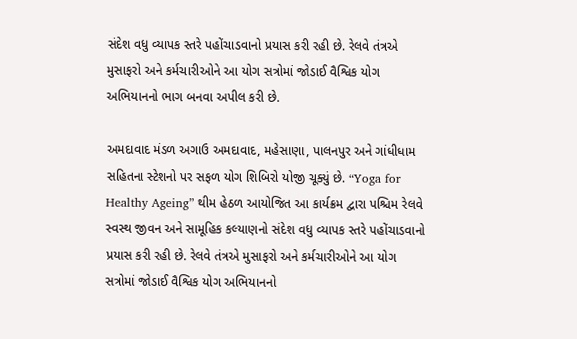સંદેશ વધુ વ્યાપક સ્તરે પહોંચાડવાનો પ્રયાસ કરી રહી છે. રેલવે તંત્રએ મુસાફરો અને કર્મચારીઓને આ યોગ સત્રોમાં જોડાઈ વૈશ્વિક યોગ અભિયાનનો ભાગ બનવા અપીલ કરી છે.

અમદાવાદ મંડળ અગાઉ અમદાવાદ, મહેસાણા, પાલનપુર અને ગાંધીધામ સહિતના સ્ટેશનો પર સફળ યોગ શિબિરો યોજી ચૂક્યું છે. “Yoga for Healthy Ageing” થીમ હેઠળ આયોજિત આ કાર્યક્રમ દ્વારા પશ્ચિમ રેલવે સ્વસ્થ જીવન અને સામૂહિક કલ્યાણનો સંદેશ વધુ વ્યાપક સ્તરે પહોંચાડવાનો પ્રયાસ કરી રહી છે. રેલવે તંત્રએ મુસાફરો અને કર્મચારીઓને આ યોગ સત્રોમાં જોડાઈ વૈશ્વિક યોગ અભિયાનનો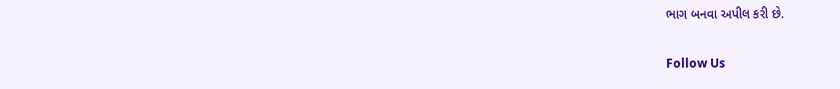ભાગ બનવા અપીલ કરી છે.

Follow Us